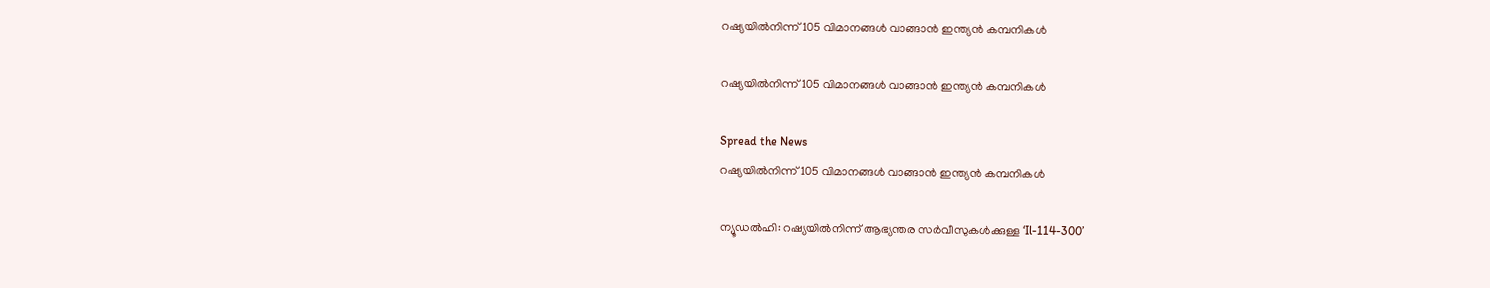റഷ്യയിൽനിന്ന് 105 വിമാനങ്ങൾ വാങ്ങാൻ ഇന്ത്യൻ കമ്പനികൾ

റഷ്യയിൽനിന്ന് 105 വിമാനങ്ങൾ വാങ്ങാൻ ഇന്ത്യൻ കമ്പനികൾ

Spread the News
റഷ്യയിൽനിന്ന് 105 വിമാനങ്ങൾ വാങ്ങാൻ ഇന്ത്യൻ കമ്പനികൾ

ന്യൂഡൽഹി: റഷ്യയിൽനിന്ന് ആഭ്യന്തര സർവീസുകൾക്കുള്ള ‘Il-114-300’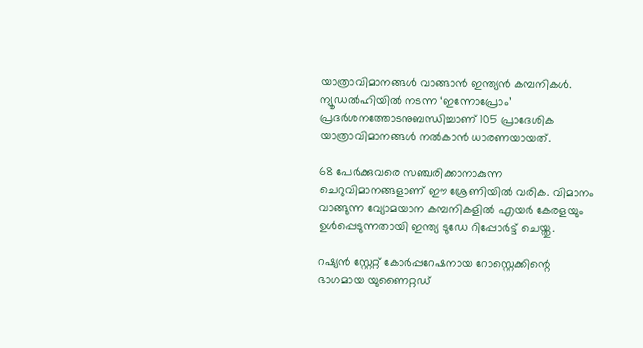യാത്രാവിമാനങ്ങൾ വാങ്ങാൻ ഇന്ത്യൻ കമ്പനികൾ. ന്യൂഡൽഹിയിൽ നടന്ന ‘ഇന്നോപ്രോം’ പ്രദർശനത്തോടനുബന്ധിച്ചാണ് 105 പ്രാദേശിക യാത്രാവിമാനങ്ങൾ നൽകാൻ ധാരണയായത്.

68 പേർക്കുവരെ സഞ്ചരിക്കാനാകുന്ന ചെറുവിമാനങ്ങളാണ് ഈ ശ്രേണിയിൽ വരിക. വിമാനം വാങ്ങുന്ന വ്യോമയാന കമ്പനികളിൽ എയർ കേരളയും ഉൾപ്പെടുന്നതായി ഇന്ത്യ ടുഡേ റിപ്പോർട്ട് ചെയ്തു.

റഷ്യൻ സ്റ്റേറ്റ് കോർപ്പറേഷനായ റോസ്റ്റെക്കിന്റെ ഭാഗമായ യുണൈറ്റഡ്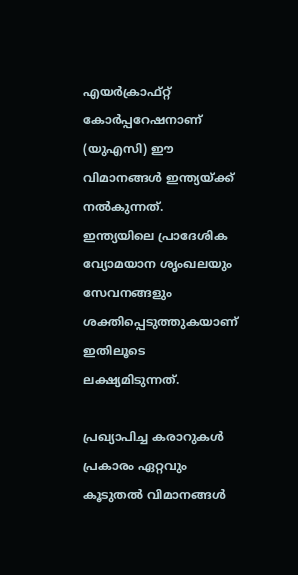എയർക്രാഫ്റ്റ് കോർപ്പറേഷനാണ് (യുഎസി) ഈ വിമാനങ്ങൾ ഇന്ത്യയ്ക്ക് നൽകുന്നത്. ഇന്ത്യയിലെ പ്രാദേശിക വ്യോമയാന ശൃംഖലയും സേവനങ്ങളും ശക്തിപ്പെടുത്തുകയാണ് ഇതിലൂടെ ലക്ഷ്യമിടുന്നത്.

പ്രഖ്യാപിച്ച കരാറുകൾ പ്രകാരം ഏറ്റവും കൂടുതൽ വിമാനങ്ങൾ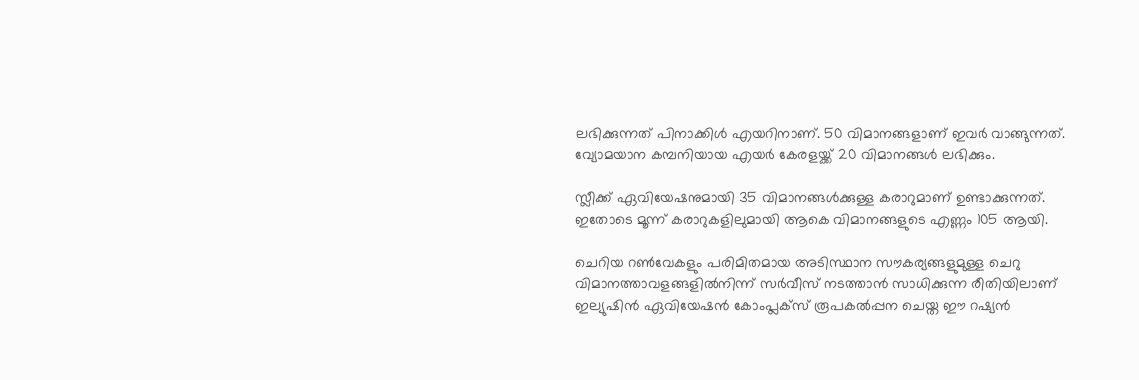ലഭിക്കുന്നത് പിനാക്കിൾ എയറിനാണ്. 50 വിമാനങ്ങളാണ് ഇവർ വാങ്ങുന്നത്. വ്യോമയാന കമ്പനിയായ എയർ കേരളയ്ക്ക് 20 വിമാനങ്ങൾ ലഭിക്കും.

സ്ലീക്ക് ഏവിയേഷനുമായി 35 വിമാനങ്ങൾക്കുള്ള കരാറുമാണ് ഉണ്ടാക്കുന്നത്. ഇതോടെ മൂന്ന് കരാറുകളിലുമായി ആകെ വിമാനങ്ങളുടെ എണ്ണം 105 ആയി.

ചെറിയ റൺവേകളും പരിമിതമായ അടിസ്ഥാന സൗകര്യങ്ങളുമുള്ള ചെറു വിമാനത്താവളങ്ങളിൽനിന്ന് സർവീസ് നടത്താൻ സാധിക്കുന്ന രീതിയിലാണ് ഇല്യുഷിൻ ഏവിയേഷൻ കോംപ്ലക്സ് രൂപകൽപ്പന ചെയ്ത ഈ റഷ്യൻ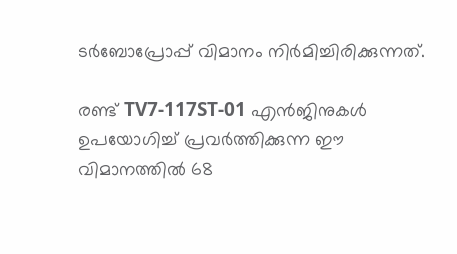ടർബോപ്രോപ്പ് വിമാനം നിർമിച്ചിരിക്കുന്നത്.

രണ്ട് TV7-117ST-01 എൻജിനുകൾ ഉപയോഗിച്ച് പ്രവർത്തിക്കുന്ന ഈ വിമാനത്തിൽ 68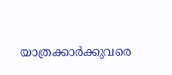യാത്രക്കാർക്കുവരെ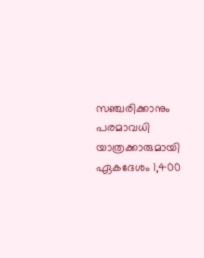സഞ്ചരിക്കാനും പരമാവധി യാത്രക്കാരുമായി ഏകദേശം 1,400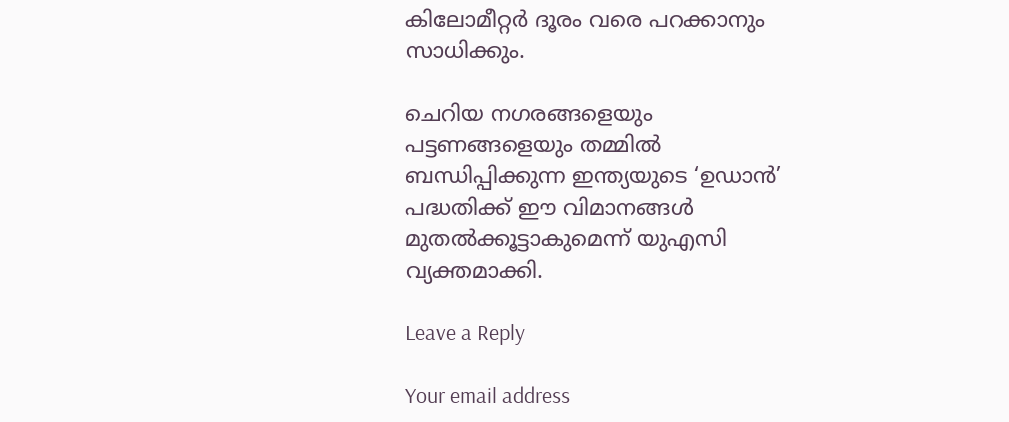കിലോമീറ്റർ ദൂരം വരെ പറക്കാനും സാധിക്കും.

ചെറിയ നഗരങ്ങളെയും പട്ടണങ്ങളെയും തമ്മിൽ ബന്ധിപ്പിക്കുന്ന ഇന്ത്യയുടെ ‘ഉഡാൻ’ പദ്ധതിക്ക് ഈ വിമാനങ്ങൾ മുതൽക്കൂട്ടാകുമെന്ന് യുഎസി വ്യക്തമാക്കി.

Leave a Reply

Your email address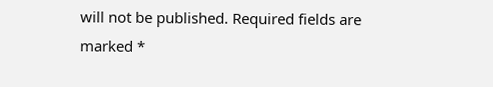will not be published. Required fields are marked *